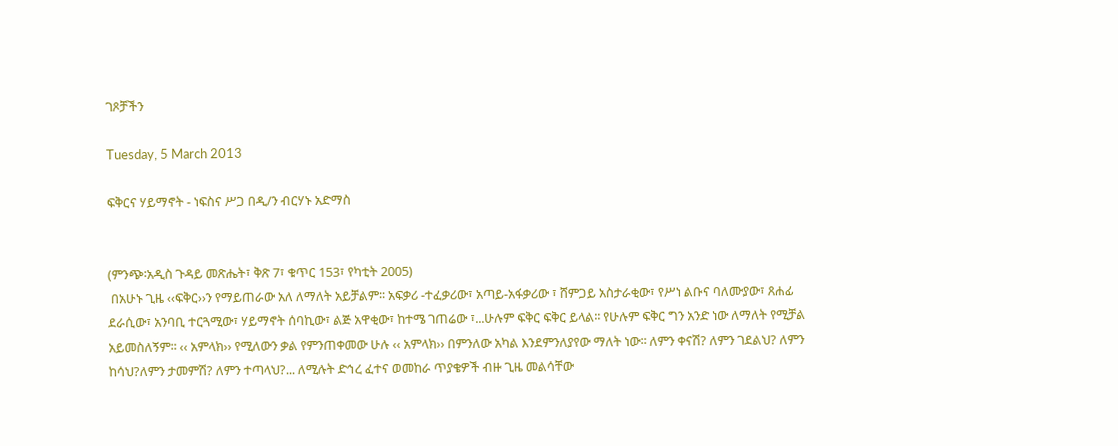ገጾቻችን

Tuesday, 5 March 2013

ፍቅርና ሃይማኖት - ነፍስና ሥጋ በዲ/ን ብርሃኑ አድማስ


(ምንጭ፡አዲስ ጉዳይ መጽሔት፣ ቅጽ 7፣ ቁጥር 153፣ የካቲት 2005)
 በአሁኑ ጊዜ ‹‹ፍቅር››ን የማይጠራው አለ ለማለት አይቻልም፡፡ አፍቃሪ -ተፈቃሪው፣ አጣይ-አፋቃሪው ፣ ሸምጋይ አስታራቂው፣ የሥነ ልቡና ባለሙያው፣ ጸሐፊ ደራሲው፣ አንባቢ ተርጓሚው፣ ሃይማኖት ሰባኪው፣ ልጅ አዋቂው፣ ከተሜ ገጠሬው ፣...ሁሉም ፍቅር ፍቅር ይላል፡፡ የሁሉም ፍቅር ግን አንድ ነው ለማለት የሚቻል አይመስለኝም፡፡ ‹‹ አምላክ›› የሚለውን ቃል የምንጠቀመው ሁሉ ‹‹ አምላክ›› በምንለው አካል እንደምንለያየው ማለት ነው፡፡ ለምን ቀናሽ? ለምን ገደልህ? ለምን ከሳህ?ለምን ታመምሽ? ለምን ተጣላህ?... ለሚሉት ድኅረ ፈተና ወመከራ ጥያቄዎች ብዙ ጊዜ መልሳቸው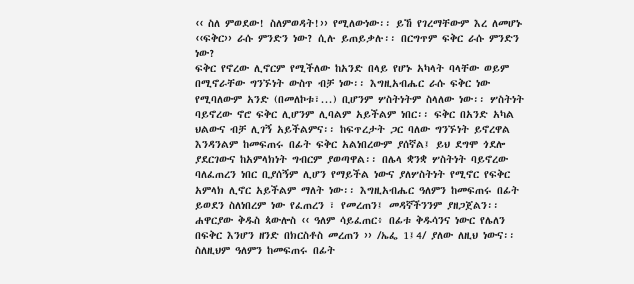‹‹ ስለ ምወደው! ስለምወዳት!›› የሚለውነው፡፡ ይኸ የገረማቸውም እረ ለመሆኑ ‹‹ፍቅር›› ራሱ ምንድን ነው? ሲሉ ይጠይቃሉ፡፡ በርግጥም ፍቅር ራሱ ምንድን ነው?
ፍቅር የኖረው ሊኖርም የሚችለው ከአንድ በላይ የሆኑ አካላት ባላቸው ወይም በሚኖራቸው ግንኙነት ውስጥ ብቻ ነው፡፡ እግዚአብሔር ራሱ ፍቅር ነው የሚባለውም አንድ (በመለኮቱ፣...) ቢሆንም ሦስትነትም ስላለው ነው፡፡ ሦስትነት ባይኖረው ኖሮ ፍቅር ሊሆንም ሊባልም አይችልም ነበር፡፡ ፍቅር በአንድ አካል ህልውና ብቻ ሊገኝ አይችልምና፡፡ ከፍጥረታት ጋር ባለው ግንኙነት ይኖረዋል እንዳንልም ከመፍጠሩ በፊት ፍቅር አልነበረውም ያሰኛል፤ ይህ ደግሞ ጎደሎ ያደርገውና ከአምላክነት ግብርም ያወጣዋል፡፡ በሌላ ቋንቋ ሦስትነት ባይኖረው ባለፈጠረን ነበር ቢያሰኝም ሊሆን የማይችል ነውና ያለሦስትነት የሚኖር የፍቅር አምላክ ሊኖር አይችልም ማለት ነው፡፡ እግዚአብሔር ዓለምን ከመፍጠሩ በፊት ይወደን ስለነበረም ነው የፈጠረን ፣ የመረጠን፤ መዳኛችንንም ያዘጋጀልን፡፡ ሐዋርያው ቅዱስ ጳውሎስ ‹‹ ዓለም ሳይፈጠር፥ በፊቱ ቅዱሳንና ነውር የሌለን በፍቅር እንሆን ዘንድ በክርስቶስ መረጠን ›› /ኤፌ 1፤4/ ያለው ለዚህ ነውና፡፡ ስለዚህም ዓለምን ከመፍጠሩ በፊት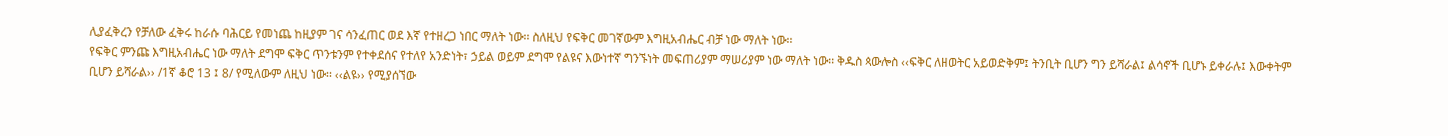ሊያፈቅረን የቻለው ፈቅሩ ከራሱ ባሕርይ የመነጨ ከዚያም ገና ሳንፈጠር ወደ እኛ የተዘረጋ ነበር ማለት ነው፡፡ ስለዚህ የፍቅር መገኛውም እግዚአብሔር ብቻ ነው ማለት ነው፡፡
የፍቅር ምንጩ እግዚአብሔር ነው ማለት ደግሞ ፍቅር ጥንቱንም የተቀደሰና የተለየ አንድነት፣ ኃይል ወይም ደግሞ የልዩና እውነተኛ ግንኙነት መፍጠሪያም ማሠሪያም ነው ማለት ነው፡፡ ቅዱስ ጳውሎስ ‹‹ፍቅር ለዘወትር አይወድቅም፤ ትንቢት ቢሆን ግን ይሻራል፤ ልሳኖች ቢሆኑ ይቀራሉ፤ እውቀትም ቢሆን ይሻራል›› /1ኛ ቆሮ 13 ፤ 8/ የሚለውም ለዚህ ነው፡፡ ‹‹ልዩ›› የሚያሰኘው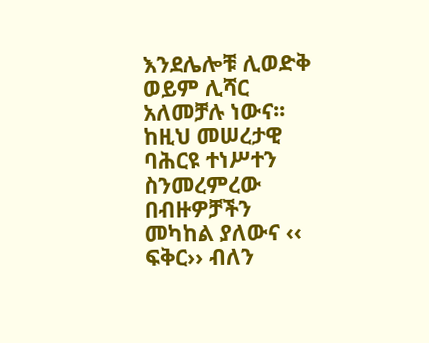እንደሌሎቹ ሊወድቅ ወይም ሊሻር አለመቻሉ ነውና፡፡ ከዚህ መሠረታዊ ባሕርዩ ተነሥተን ስንመረምረው በብዙዎቻችን መካከል ያለውና ‹‹ ፍቅር›› ብለን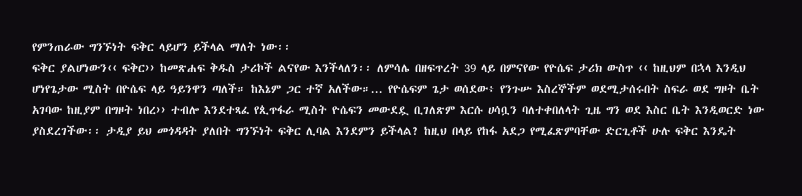የምንጠራው ግንኙነት ፍቅር ላይሆን ይችላል ማለት ነው፡፡
ፍቅር ያልሆነውን‹‹ ፍቅር›› ከመጽሐፍ ቅዱስ ታሪኮች ልናየው እንችላለን፡፡ ለምሳሌ በዘፍጥረት 39 ላይ በምናየው የዮሴፍ ታሪክ ውስጥ ‹‹ ከዚህም በኋላ እንዲህ ሆነየጌታው ሚስት በዮሴፍ ላይ ዓይንዋን ጣለች። ከእኔም ጋር ተኛ አለችው።... የዮሴፍም ጌታ ወሰደው፥ የንጉሡ እስረኞችም ወደሚታሰሩበት ስፍራ ወደ ግዞት ቤት አገባው ከዚያም በግዞት ነበረ›› ተብሎ እንደተጻፈ የጲጥፋራ ሚስት ዮሴፍን መውደዷ ቢገለጽም እርሱ ሀሳቧን ባለተቀበለላት ጊዜ ግን ወደ እስር ቤት እንዲወርድ ነው ያስደረገችው፡፡ ታዲያ ይህ መጎዳዳት ያለበት ግንኙነት ፍቅር ሊባል እንደምን ይችላል? ከዚህ በላይ የከፋ አደጋ የሚፈጽምባቸው ድርጊቶች ሁሉ ፍቅር እንዴት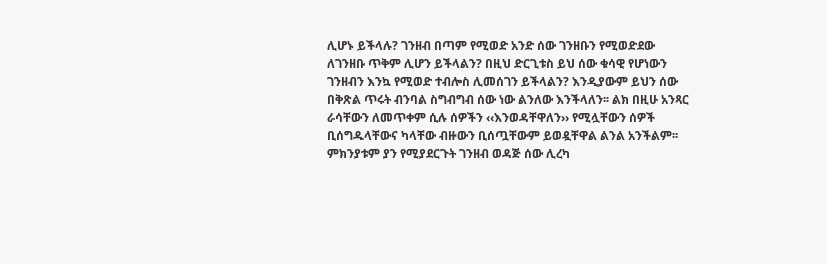ሊሆኑ ይችላሉ? ገንዘብ በጣም የሚወድ አንድ ሰው ገንዘቡን የሚወድደው ለገንዘቡ ጥቅም ሊሆን ይችላልን? በዚህ ድርጊቱስ ይህ ሰው ቁሳዊ የሆነውን ገንዘብን እንኳ የሚወድ ተብሎስ ሊመሰገን ይችላልን? እንዲያውም ይህን ሰው በቅጽል ጥሩት ብንባል ስግብግብ ሰው ነው ልንለው እንችላለን፡፡ ልክ በዚሁ አንጻር ራሳቸውን ለመጥቀም ሲሉ ሰዎችን ‹‹እንወዳቸዋለን›› የሚሏቸውን ሰዎች ቢሰግዱላቸውና ካላቸው ብዙውን ቢሰጧቸውም ይወዷቸዋል ልንል አንችልም፡፡ ምክንያቱም ያን የሚያደርጉት ገንዘብ ወዳጅ ሰው ሊረካ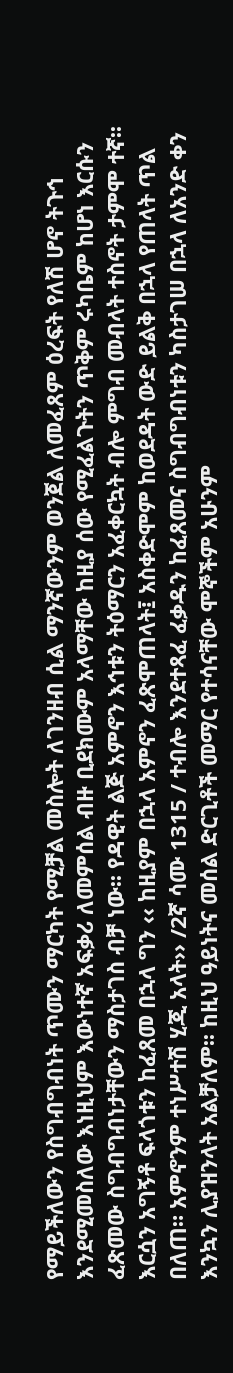የማይችለውን የስግብግብነት ጥሙን ማርካት የሚቻል መስሎት ለገንዘብ ሲል ማንኛውንም ወንጀል ለመፈጸም ዕረፍት የለሽ ሆኖ ትጉኅ እንደሚመስለው እነዚህም እውነተኛ አፍቃሪ ለመምሰል ብዙ ቢደክሙም አላማቸው ከዚያ ሰው የሚፈልጉትን ጥቅም ሩካቤም ከሆነ እርሱን ፈጽመው ስግብግብነታቸውን ማስታገስ ብቻ ነው፡፡ የዳዊት ልጅ አምኖን እኅቱን ትዕማርን አፈቀርኳት ብሎ ምግብ መብላት ተስኖት ታምሞ ተኛ፡፡ እርሷን አግኝቶ ፍላጎቱን ከፈጸመ በኋላ ግን ‹‹ ከዚያም በኋላ አምኖን ፈጽሞጠላት፤ አስቀድሞም ከወደዳት ውድ ይልቅ በኋላ የጠላት ጥል በለጠ። አምኖንም ተነሥተሽ ሂጂ አላት›› /2ኛ ሳሙ 1315 / ተብሎ እንደተጻፈ ፈቃዱን ከፈጸመና ስግብግብነቱን ካስታገሠ በኋላ ለአንድ ቀን እንኳን ሊያዝንላት አልቻለም፡፡ ከዚህ ዓይነትና መሰል ድርጊቶች መማር የተሳናቸው ሞኞችም አሁንም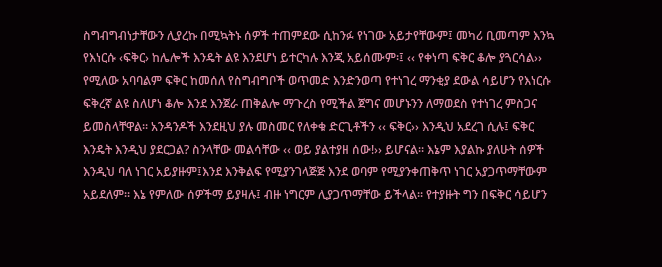ስግብግብነታቸውን ሊያረኩ በሚኳትኑ ሰዎች ተጠምደው ሲከንፉ የነገው አይታየቸውም፤ መካሪ ቢመጣም እንኳ የእነርሱ ‹ፍቅር› ከሌሎች እንዴት ልዩ እንደሆነ ይተርካሉ እንጂ አይሰሙም፡፤ ‹‹ የቀነጣ ፍቅር ቆሎ ያጓርሳል›› የሚለው አባባልም ፍቅር ከመሰለ የስግብግቦች ወጥመድ እንድንወጣ የተነገረ ማንቂያ ደውል ሳይሆን የእነርሱ ፍቅረኛ ልዩ ስለሆነ ቆሎ እንደ እንጀራ ጠቅልሎ ማጉረስ የሚችል ጀግና መሆኑንን ለማወደስ የተነገረ ምስጋና ይመስላቸዋል፡፡ አንዳንዶች እንደዚህ ያሉ መስመር የለቀቁ ድርጊቶችን ‹‹ ፍቅር›› እንዲህ አደረገ ሲሉ፤ ፍቅር እንዴት እንዲህ ያደርጋል? ስንላቸው መልሳቸው ‹‹ ወይ ያልተያዘ ሰው!›› ይሆናል፡፡ እኔም እያልኩ ያለሁት ሰዎች እንዲህ ባለ ነገር አይያዙም፤እንደ እንቅልፍ የሚያንገላጅጅ እንደ ወባም የሚያንቀጠቅጥ ነገር አያጋጥማቸውም አይደለም፡፡ እኔ የምለው ሰዎችማ ይያዛሉ፤ ብዙ ነግርም ሊያጋጥማቸው ይችላል፡፡ የተያዙት ግን በፍቅር ሳይሆን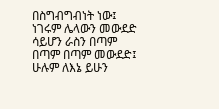በስግብግብነት ነው፤ ነገሩም ሌላውን መውደድ ሳይሆን ራስን በጣም በጣም በጣም መውደድ፤ ሁሉም ለእኔ ይሁን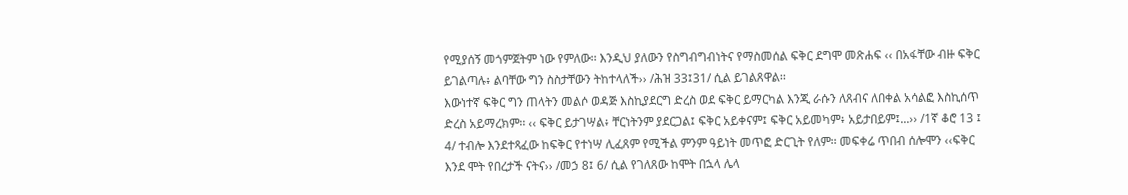የሚያሰኝ መጎምጀትም ነው የምለው፡፡ እንዲህ ያለውን የስግብግብነትና የማስመሰል ፍቅር ደግሞ መጽሐፍ ‹‹ በአፋቸው ብዙ ፍቅር ይገልጣሉ፥ ልባቸው ግን ስስታቸውን ትከተላለች›› /ሕዝ 33፤31/ ሲል ይገልጸዋል፡፡
እውነተኛ ፍቅር ግን ጠላትን መልሶ ወዳጅ እስኪያደርግ ድረስ ወደ ፍቅር ይማርካል እንጂ ራሱን ለጸብና ለበቀል አሳልፎ እስኪሰጥ ድረስ አይማረክም፡፡ ‹‹ ፍቅር ይታገሣል፥ ቸርነትንም ያደርጋል፤ ፍቅር አይቀናም፤ ፍቅር አይመካም፥ አይታበይም፤...›› /1ኛ ቆሮ 13 ፤ 4/ ተብሎ እንደተጻፈው ከፍቅር የተነሣ ሊፈጸም የሚችል ምንም ዓይነት መጥፎ ድርጊት የለም፡፡ መፍቀሬ ጥበብ ሰሎሞን ‹‹ፍቅር እንደ ሞት የበረታች ናትና›› /መኃ 8፤ 6/ ሲል የገለጸው ከሞት በኋላ ሌላ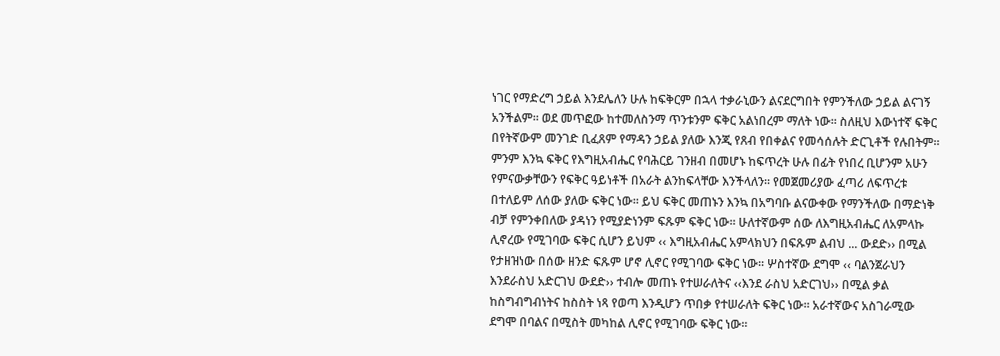ነገር የማድረግ ኃይል እንደሌለን ሁሉ ከፍቅርም በኋላ ተቃራኒውን ልናደርግበት የምንችለው ኃይል ልናገኝ አንችልም፡፡ ወደ መጥፎው ከተመለስንማ ጥንቱንም ፍቅር አልነበረም ማለት ነው፡፡ ስለዚህ እውነተኛ ፍቅር በየትኛውም መንገድ ቢፈጸም የማዳን ኃይል ያለው እንጂ የጸብ የበቀልና የመሳሰሉት ድርጊቶች የሉበትም፡፡
ምንም እንኳ ፍቅር የእግዚአብሔር የባሕርይ ገንዘብ በመሆኑ ከፍጥረት ሁሉ በፊት የነበረ ቢሆንም አሁን የምናውቃቸውን የፍቅር ዓይነቶች በአራት ልንከፍላቸው እንችላለን፡፡ የመጀመሪያው ፈጣሪ ለፍጥረቱ በተለይም ለሰው ያለው ፍቅር ነው፡፡ ይህ ፍቅር መጠኑን እንኳ በአግባቡ ልናውቀው የማንችለው በማድነቅ ብቻ የምንቀበለው ያዳነን የሚያድነንም ፍጹም ፍቅር ነው፡፡ ሁለተኛውም ሰው ለእግዚአብሔር ለአምላኩ ሊኖረው የሚገባው ፍቅር ሲሆን ይህም ‹‹ እግዚአብሔር አምላክህን በፍጹም ልብህ ... ውደድ›› በሚል የታዘዝነው በሰው ዘንድ ፍጹም ሆኖ ሊኖር የሚገባው ፍቅር ነው፡፡ ሦስተኛው ደግሞ ‹‹ ባልንጀራህን እንደራስህ አድርገህ ውደድ›› ተብሎ መጠኑ የተሠራለትና ‹‹እንደ ራስህ አድርገህ›› በሚል ቃል ከስግብግብነትና ከስስት ነጻ የወጣ እንዲሆን ጥበቃ የተሠራለት ፍቅር ነው፡፡ አራተኛውና አስገራሚው ደግሞ በባልና በሚስት መካከል ሊኖር የሚገባው ፍቅር ነው፡፡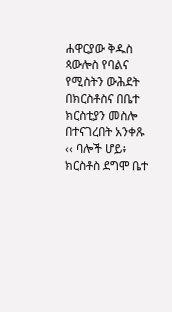ሐዋርያው ቅዱስ ጳውሎስ የባልና የሚስትን ውሕደት በክርስቶስና በቤተ ክርስቲያን መስሎ በተናገረበት አንቀጹ ‹‹ ባሎች ሆይ፥ ክርስቶስ ደግሞ ቤተ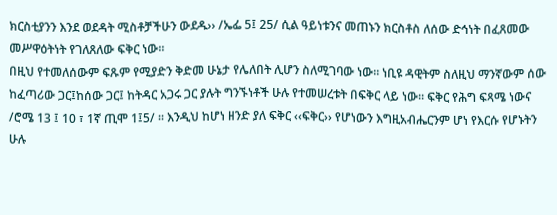ክርስቲያንን እንደ ወደዳት ሚስቶቻችሁን ውደዱ›› /ኤፌ 5፤ 25/ ሲል ዓይነቱንና መጠኑን ክርስቶስ ለሰው ድኅነት በፈጸመው መሥዋዕትነት የገለጸለው ፍቅር ነው፡፡
በዚህ የተመለሰውም ፍጹም የሚያድን ቅድመ ሁኔታ የሌለበት ሊሆን ስለሚገባው ነው፡፡ ነቢዩ ዳዊትም ስለዚህ ማንኛውም ሰው ከፈጣሪው ጋር፤ከሰው ጋር፤ ከትዳር አጋሩ ጋር ያሉት ግንኙነቶች ሁሉ የተመሠረቱት በፍቅር ላይ ነው፡፡ ፍቅር የሕግ ፍጻሜ ነውና /ሮሜ 13 ፤ 10 ፣ 1ኛ ጢሞ 1፤5/ ፡፡ እንዲህ ከሆነ ዘንድ ያለ ፍቅር ‹‹ፍቅር›› የሆነውን እግዚአብሔርንም ሆነ የእርሱ የሆኑትን ሁሉ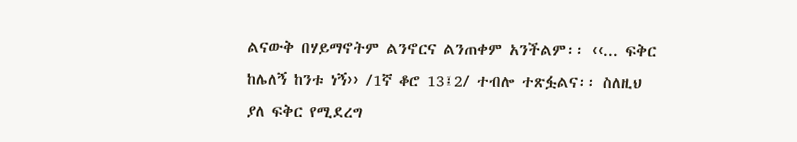ልናውቅ በሃይማኖትም ልንኖርና ልንጠቀም አንችልም፡፡ ‹‹... ፍቅር ከሌለኝ ከንቱ ነኝ›› /1ኛ ቆሮ 13፤2/ ተብሎ ተጽፏልና፡፡ ስለዚህ ያለ ፍቅር የሚደረግ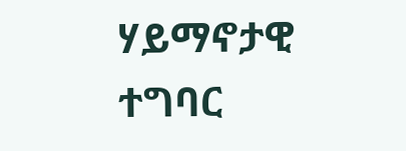ሃይማኖታዊ ተግባር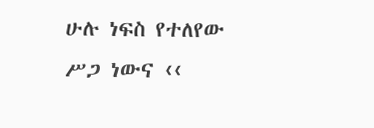ሁሉ ነፍስ የተለየው ሥጋ ነውና ‹‹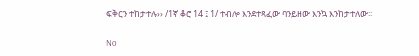ፍቅርን ተከታተሉ›› /1ኛ ቆሮ 14 ፤ 1/ ተብሎ እንደተጻፈው ባንይዘው እንኳ እንከታተለው፡፡

No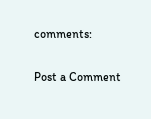comments:

Post a Comment